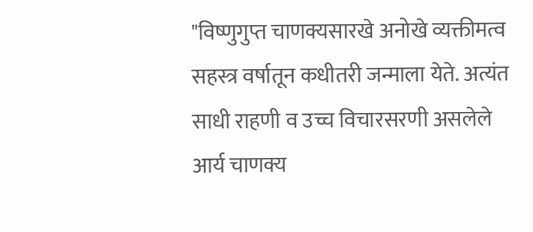"विष्णुगुप्त चाणक्यसारखे अनोखे व्यक्तीमत्व सहस्त्र वर्षातून कधीतरी जन्माला येते. अत्यंत साधी राहणी व उच्च विचारसरणी असलेले आर्य चाणक्य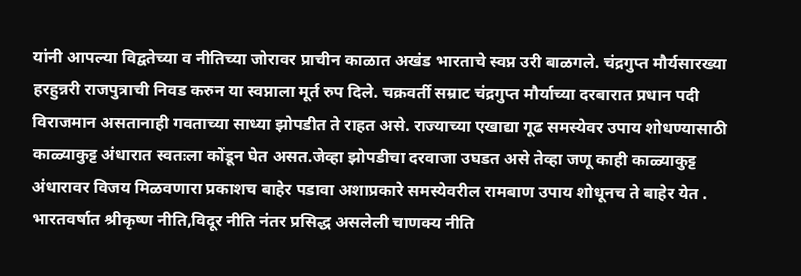यांनी आपल्या विद्वतेच्या व नीतिच्या जोरावर प्राचीन काळात अखंड भारताचे स्वप्न उरी बाळगले. चंद्रगुप्त मौर्यसारख्या हरहुन्नरी राजपुत्राची निवड करुन या स्वप्नाला मूर्त रुप दिले. चक्रवर्ती सम्राट चंद्रगुप्त मौर्याच्या दरबारात प्रधान पदी विराजमान असतानाही गवताच्या साध्या झोपडीत ते राहत असे. राज्याच्या एखाद्या गूढ समस्येवर उपाय शोधण्यासाठी काळ्याकुट्ट अंधारात स्वतःला कोंडून घेत असत.जेव्हा झोपडीचा दरवाजा उघडत असे तेव्हा जणू काही काळ्याकुट्ट अंधारावर विजय मिळवणारा प्रकाशच बाहेर पडावा अशाप्रकारे समस्येवरील रामबाण उपाय शोधूनच ते बाहेर येत .
भारतवर्षात श्रीकृष्ण नीति,विदूर नीति नंतर प्रसिद्ध असलेली चाणक्य नीति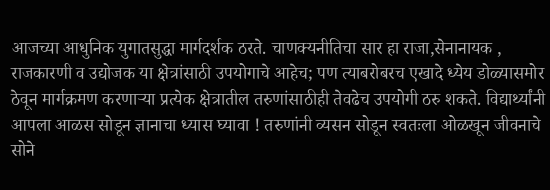आजच्या आधुनिक युगातसुद्धा मार्गदर्शक ठरते. चाणक्यनीतिचा सार हा राजा,सेनानायक , राजकारणी व उद्योजक या क्षेत्रांसाठी उपयोगाचे आहेच; पण त्याबरोबरच एखादे ध्येय डोळ्यासमोर ठेवून मार्गक्रमण करणाऱ्या प्रत्येक क्षेत्रातील तरुणांसाठीही तेवढेच उपयोगी ठरु शकते. विद्यार्थ्यांनी आपला आळस सोडून ज्ञानाचा ध्यास घ्यावा ! तरुणांनी व्यसन सोडून स्वतःला ओळखून जीवनाचे सोने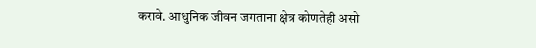करावे. आधुनिक जीवन जगताना क्षेत्र कोणतेही असो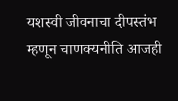यशस्वी जीवनाचा दीपस्तंभ म्हणून चाणक्यनीति आजही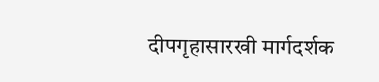दीपगृहासारखी मार्गदर्शक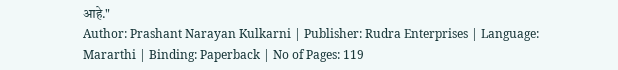आहे."
Author: Prashant Narayan Kulkarni | Publisher: Rudra Enterprises | Language: Mararthi | Binding: Paperback | No of Pages: 119